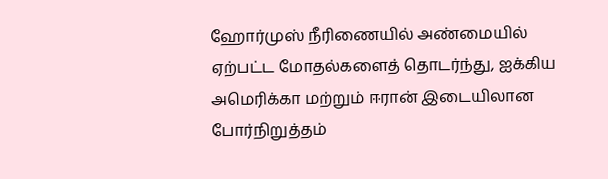ஹோர்முஸ் நீரிணையில் அண்மையில் ஏற்பட்ட மோதல்களைத் தொடர்ந்து, ஐக்கிய அமெரிக்கா மற்றும் ஈரான் இடையிலான போர்நிறுத்தம்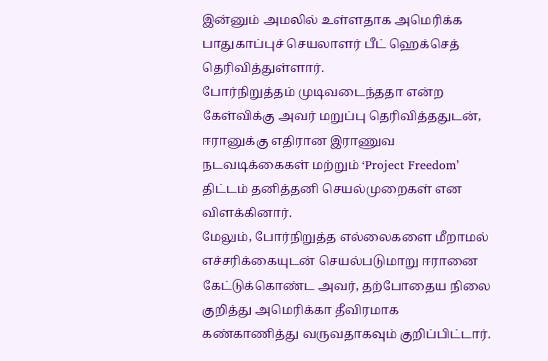இன்னும் அமலில் உள்ளதாக அமெரிக்க பாதுகாப்புச் செயலாளர் பீட் ஹெக்செத் தெரிவித்துள்ளார்.
போர்நிறுத்தம் முடிவடைந்ததா என்ற கேள்விக்கு அவர் மறுப்பு தெரிவித்ததுடன், ஈரானுக்கு எதிரான இராணுவ நடவடிக்கைகள் மற்றும் ‘Project Freedom’ திட்டம் தனித்தனி செயல்முறைகள் என விளக்கினார்.
மேலும், போர்நிறுத்த எல்லைகளை மீறாமல் எச்சரிக்கையுடன் செயல்படுமாறு ஈரானை கேட்டுக்கொண்ட அவர், தற்போதைய நிலை குறித்து அமெரிக்கா தீவிரமாக கண்காணித்து வருவதாகவும் குறிப்பிட்டார்.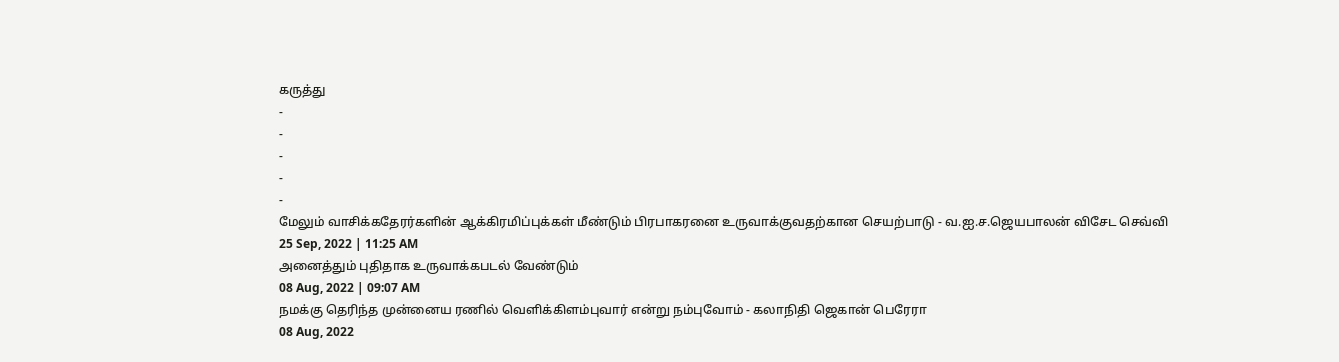கருத்து
-
-
-
-
-
மேலும் வாசிக்கதேரர்களின் ஆக்கிரமிப்புக்கள் மீண்டும் பிரபாகரனை உருவாக்குவதற்கான செயற்பாடு - வ.ஐ.ச.ஜெயபாலன் விசேட செவ்வி
25 Sep, 2022 | 11:25 AM
அனைத்தும் புதிதாக உருவாக்கபடல் வேண்டும்
08 Aug, 2022 | 09:07 AM
நமக்கு தெரிந்த முன்னைய ரணில் வெளிக்கிளம்புவார் என்று நம்புவோம் - கலாநிதி ஜெகான் பெரேரா
08 Aug, 2022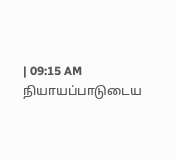| 09:15 AM
நியாயப்பாடுடைய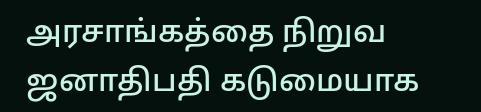அரசாங்கத்தை நிறுவ ஜனாதிபதி கடுமையாக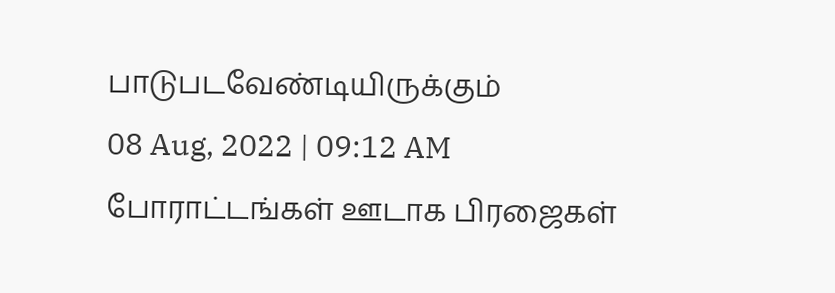பாடுபடவேண்டியிருக்கும்
08 Aug, 2022 | 09:12 AM
போராட்டங்கள் ஊடாக பிரஜைகள்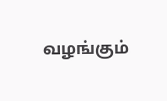வழங்கும்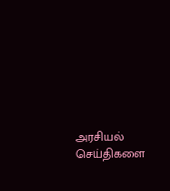அரசியல் செய்திகளை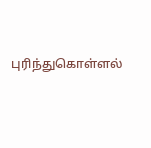புரிந்துகொள்ளல்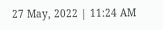27 May, 2022 | 11:24 AM